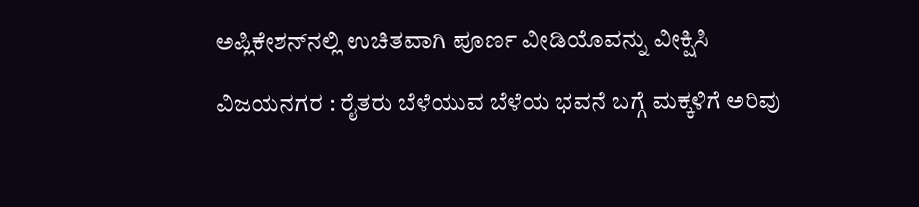ಅಪ್ಲಿಕೇಶನ್‌ನಲ್ಲಿ ಉಚಿತವಾಗಿ ಪೂರ್ಣ ವೀಡಿಯೊವನ್ನು ವೀಕ್ಷಿಸಿ

ವಿಜಯನಗರ : ರೈತರು ಬೆಳೆಯುವ ಬೆಳೆಯ ಭವನೆ ಬಗ್ಗೆ ಮಕ್ಕಳಿಗೆ ಅರಿವು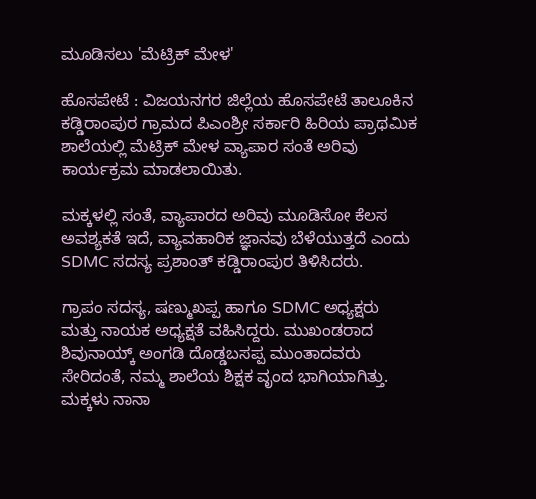ಮೂಡಿಸಲು 'ಮೆಟ್ರಿಕ್ ಮೇಳ'

ಹೊಸಪೇಟೆ : ವಿಜಯನಗರ ಜಿಲ್ಲೆಯ ಹೊಸಪೇಟೆ ತಾಲೂಕಿನ ಕಡ್ಡಿರಾಂಪುರ ಗ್ರಾಮದ ಪಿಎಂಶ್ರೀ ಸರ್ಕಾರಿ ಹಿರಿಯ ಪ್ರಾಥಮಿಕ ಶಾಲೆಯಲ್ಲಿ ಮೆಟ್ರಿಕ್ ಮೇಳ ವ್ಯಾಪಾರ ಸಂತೆ ಅರಿವು ಕಾರ್ಯಕ್ರಮ ಮಾಡಲಾಯಿತು.

ಮಕ್ಕಳಲ್ಲಿ ಸಂತೆ, ವ್ಯಾಪಾರದ ಅರಿವು ಮೂಡಿಸೋ ಕೆಲಸ ಅವಶ್ಯಕತೆ ಇದೆ, ವ್ಯಾವಹಾರಿಕ ಜ್ಞಾನವು ಬೆಳೆಯುತ್ತದೆ ಎಂದು SDMC ಸದಸ್ಯ ಪ್ರಶಾಂತ್ ಕಡ್ಡಿರಾಂಪುರ ತಿಳಿಸಿದರು.

ಗ್ರಾಪಂ ಸದಸ್ಯ, ಷಣ್ಮುಖಪ್ಪ ಹಾಗೂ SDMC ಅಧ್ಯಕ್ಷರು ಮತ್ತು ನಾಯಕ ಅಧ್ಯಕ್ಷತೆ ವಹಿಸಿದ್ದರು. ಮುಖಂಡರಾದ ಶಿವುನಾಯ್ಕ್ ಅಂಗಡಿ ದೊಡ್ಡಬಸಪ್ಪ ಮುಂತಾದವರು ಸೇರಿದಂತೆ, ನಮ್ಮ ಶಾಲೆಯ ಶಿಕ್ಷಕ ವೃಂದ ಭಾಗಿಯಾಗಿತ್ತು. ಮಕ್ಕಳು ನಾನಾ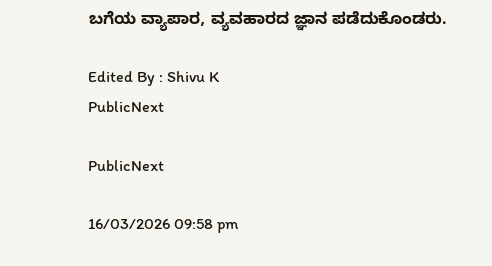ಬಗೆಯ ವ್ಯಾಪಾರ, ವ್ಯವಹಾರದ ಜ್ಞಾನ ಪಡೆದುಕೊಂಡರು.

Edited By : Shivu K
PublicNext

PublicNext

16/03/2026 09:58 pm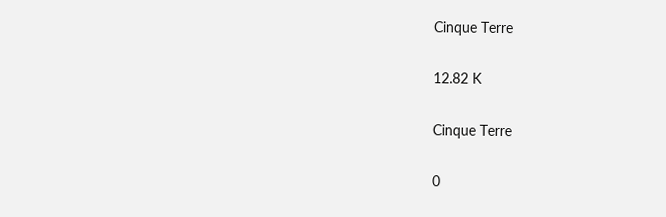Cinque Terre

12.82 K

Cinque Terre

0